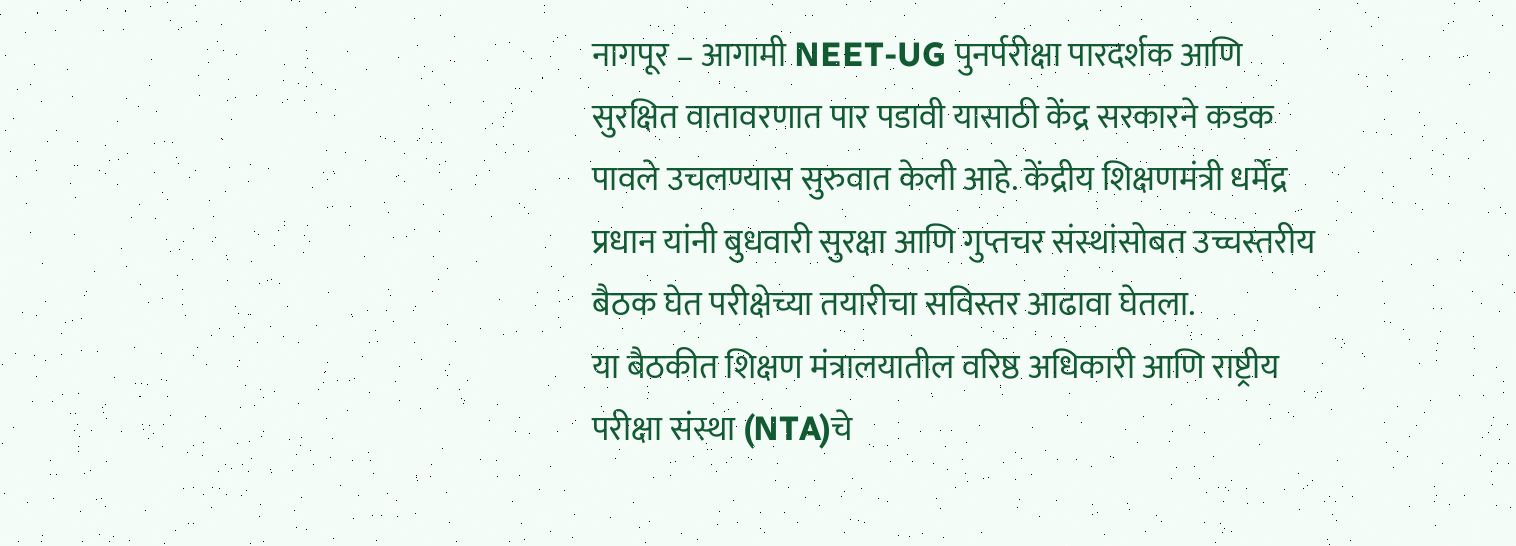नागपूर – आगामी NEET-UG पुनर्परीक्षा पारदर्शक आणि सुरक्षित वातावरणात पार पडावी यासाठी केंद्र सरकारने कडक पावले उचलण्यास सुरुवात केली आहे. केंद्रीय शिक्षणमंत्री धर्मेंद्र प्रधान यांनी बुधवारी सुरक्षा आणि गुप्तचर संस्थांसोबत उच्चस्तरीय बैठक घेत परीक्षेच्या तयारीचा सविस्तर आढावा घेतला.
या बैठकीत शिक्षण मंत्रालयातील वरिष्ठ अधिकारी आणि राष्ट्रीय परीक्षा संस्था (NTA)चे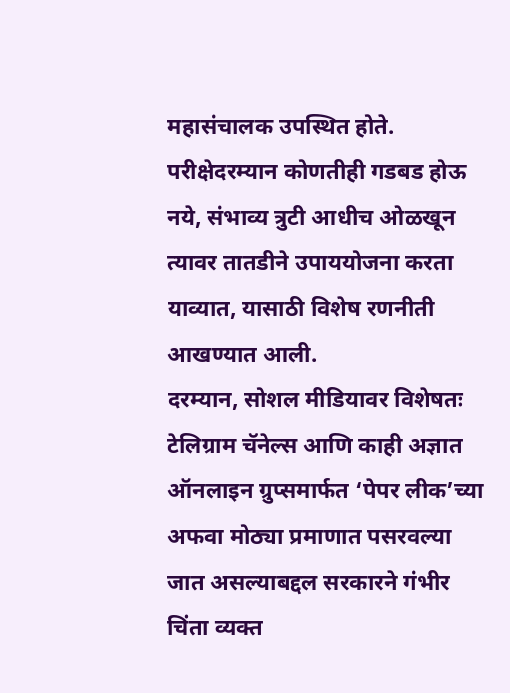महासंचालक उपस्थित होते. परीक्षेदरम्यान कोणतीही गडबड होऊ नये, संभाव्य त्रुटी आधीच ओळखून त्यावर तातडीने उपाययोजना करता याव्यात, यासाठी विशेष रणनीती आखण्यात आली.
दरम्यान, सोशल मीडियावर विशेषतः टेलिग्राम चॅनेल्स आणि काही अज्ञात ऑनलाइन ग्रुप्समार्फत ‘पेपर लीक’च्या अफवा मोठ्या प्रमाणात पसरवल्या जात असल्याबद्दल सरकारने गंभीर चिंता व्यक्त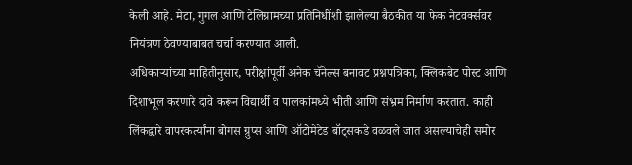केली आहे. मेटा, गुगल आणि टेलिग्रामच्या प्रतिनिधींशी झालेल्या बैठकीत या फेक नेटवर्क्सवर नियंत्रण ठेवण्याबाबत चर्चा करण्यात आली.
अधिकाऱ्यांच्या माहितीनुसार, परीक्षांपूर्वी अनेक चॅनेल्स बनावट प्रश्नपत्रिका, क्लिकबेट पोस्ट आणि दिशाभूल करणारे दावे करून विद्यार्थी व पालकांमध्ये भीती आणि संभ्रम निर्माण करतात. काही लिंकद्वारे वापरकर्त्यांना बोगस ग्रुप्स आणि ऑटोमेटेड बॉट्सकडे वळवले जात असल्याचेही समोर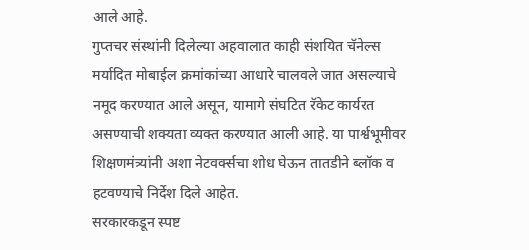आले आहे.
गुप्तचर संस्थांनी दिलेल्या अहवालात काही संशयित चॅनेल्स मर्यादित मोबाईल क्रमांकांच्या आधारे चालवले जात असल्याचे नमूद करण्यात आले असून, यामागे संघटित रॅकेट कार्यरत असण्याची शक्यता व्यक्त करण्यात आली आहे. या पार्श्वभूमीवर शिक्षणमंत्र्यांनी अशा नेटवर्क्सचा शोध घेऊन तातडीने ब्लॉक व हटवण्याचे निर्देश दिले आहेत.
सरकारकडून स्पष्ट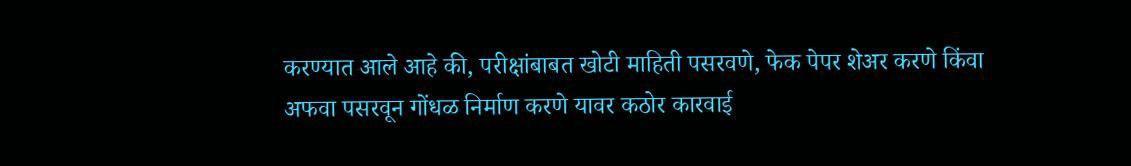करण्यात आले आहे की, परीक्षांबाबत खोटी माहिती पसरवणे, फेक पेपर शेअर करणे किंवा अफवा पसरवून गोंधळ निर्माण करणे यावर कठोर कारवाई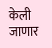केली जाणार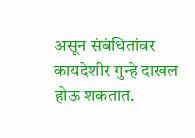असून संबंधितांवर कायदेशीर गुन्हे दाखल होऊ शकतात.